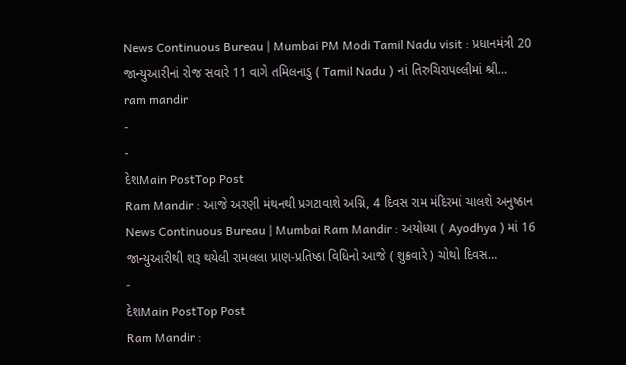News Continuous Bureau | Mumbai PM Modi Tamil Nadu visit : પ્રધાનમંત્રી 20 જાન્યુઆરીનાં રોજ સવારે 11 વાગે તમિલનાડુ ( Tamil Nadu ) નાં તિરુચિરાપલ્લીમાં શ્રી…
ram mandir
-
-
દેશMain PostTop Post
Ram Mandir : આજે અરણી મંથનથી પ્રગટાવાશે અગ્નિ, 4 દિવસ રામ મંદિરમાં ચાલશે અનુષ્ઠાન
News Continuous Bureau | Mumbai Ram Mandir : અયોધ્યા ( Ayodhya ) માં 16 જાન્યુઆરીથી શરૂ થયેલી રામલલા પ્રાણ-પ્રતિષ્ઠા વિધિનો આજે ( શુક્રવારે ) ચોથો દિવસ…
-
દેશMain PostTop Post
Ram Mandir :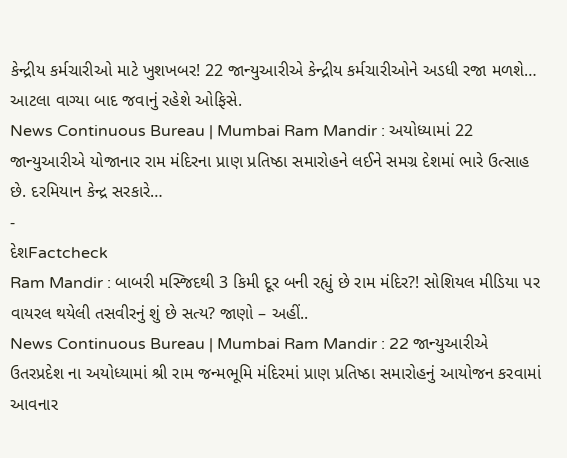કેન્દ્રીય કર્મચારીઓ માટે ખુશખબર! 22 જાન્યુઆરીએ કેન્દ્રીય કર્મચારીઓને અડધી રજા મળશે… આટલા વાગ્યા બાદ જવાનું રહેશે ઓફિસે.
News Continuous Bureau | Mumbai Ram Mandir : અયોધ્યામાં 22 જાન્યુઆરીએ યોજાનાર રામ મંદિરના પ્રાણ પ્રતિષ્ઠા સમારોહને લઈને સમગ્ર દેશમાં ભારે ઉત્સાહ છે. દરમિયાન કેન્દ્ર સરકારે…
-
દેશFactcheck
Ram Mandir : બાબરી મસ્જિદથી 3 કિમી દૂર બની રહ્યું છે રામ મંદિર?! સોશિયલ મીડિયા પર વાયરલ થયેલી તસવીરનું શું છે સત્ય? જાણો – અહીં..
News Continuous Bureau | Mumbai Ram Mandir : 22 જાન્યુઆરીએ ઉતરપ્રદેશ ના અયોધ્યામાં શ્રી રામ જન્મભૂમિ મંદિરમાં પ્રાણ પ્રતિષ્ઠા સમારોહનું આયોજન કરવામાં આવનાર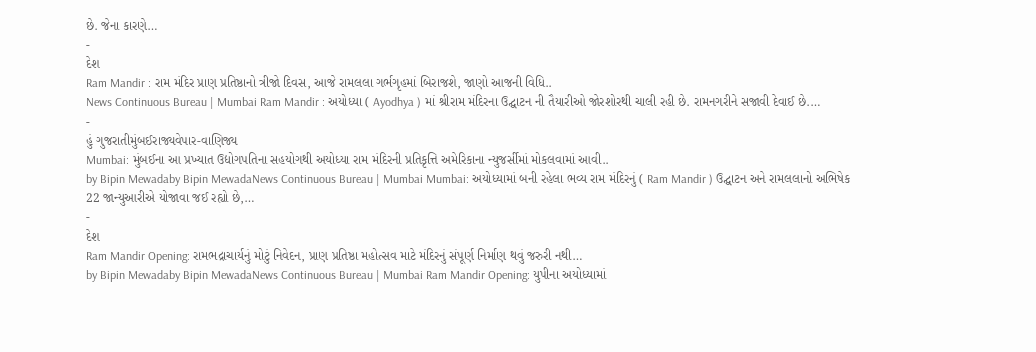છે. જેના કારણે…
-
દેશ
Ram Mandir : રામ મંદિર પ્રાણ પ્રતિષ્ઠાનો ત્રીજો દિવસ, આજે રામલલા ગર્ભગૃહમાં બિરાજશે, જાણો આજની વિધિ..
News Continuous Bureau | Mumbai Ram Mandir : અયોધ્યા ( Ayodhya ) માં શ્રીરામ મંદિરના ઉદ્ઘાટન ની તૈયારીઓ જોરશોરથી ચાલી રહી છે. રામનગરીને સજાવી દેવાઈ છે.…
-
હું ગુજરાતીમુંબઈરાજ્યવેપાર-વાણિજ્ય
Mumbai: મુંબઈના આ પ્રખ્યાત ઉદ્યોગપતિના સહયોગથી અયોધ્યા રામ મંદિરની પ્રતિકૃત્તિ અમેરિકાના ન્યુજર્સીમાં મોકલવામાં આવી..
by Bipin Mewadaby Bipin MewadaNews Continuous Bureau | Mumbai Mumbai: અયોધ્યામાં બની રહેલા ભવ્ય રામ મંદિરનું ( Ram Mandir ) ઉદ્ઘાટન અને રામલલાનો અભિષેક 22 જાન્યુઆરીએ યોજાવા જઈ રહ્યો છે,…
-
દેશ
Ram Mandir Opening: રામભદ્રાચાર્યનું મોટું નિવેદન, પ્રાણ પ્રતિષ્ઠા મહોત્સવ માટે મંદિરનું સંપૂર્ણ નિર્માણ થવું જરુરી નથી…
by Bipin Mewadaby Bipin MewadaNews Continuous Bureau | Mumbai Ram Mandir Opening: યુપીના અયોધ્યામાં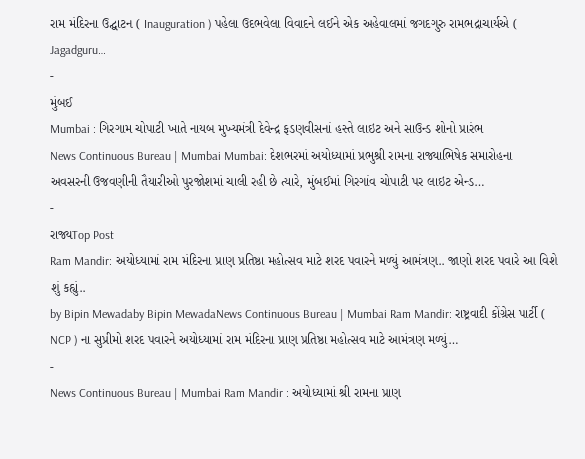રામ મંદિરના ઉદ્ઘાટન ( Inauguration ) પહેલા ઉદભવેલા વિવાદને લઈને એક અહેવાલમાં જગદગુરુ રામભદ્રાચાર્યએ ( Jagadguru…
-
મુંબઈ
Mumbai : ગિરગામ ચોપાટી ખાતે નાયબ મુખ્યમંત્રી દેવેન્દ્ર ફડણવીસનાં હસ્તે લાઇટ અને સાઉન્ડ શોનો પ્રારંભ
News Continuous Bureau | Mumbai Mumbai: દેશભરમાં અયોધ્યામાં પ્રભુશ્રી રામના રાજ્યાભિષેક સમારોહના અવસરની ઉજવણીની તૈયારીઓ પુરજોશમાં ચાલી રહી છે ત્યારે, મુંબઈમાં ગિરગાંવ ચોપાટી પર લાઇટ એન્ડ…
-
રાજ્યTop Post
Ram Mandir: અયોધ્યામાં રામ મંદિરના પ્રાણ પ્રતિષ્ઠા મહોત્સવ માટે શરદ પવારને મળ્યું આમંત્રણ.. જાણો શરદ પવારે આ વિશે શું કહ્યું..
by Bipin Mewadaby Bipin MewadaNews Continuous Bureau | Mumbai Ram Mandir: રાષ્ટ્રવાદી કોંગ્રેસ પાર્ટી ( NCP ) ના સુપ્રીમો શરદ પવારને અયોધ્યામાં રામ મંદિરના પ્રાણ પ્રતિષ્ઠા મહોત્સવ માટે આમંત્રણ મળ્યું…
-
News Continuous Bureau | Mumbai Ram Mandir : અયોધ્યામાં શ્રી રામના પ્રાણ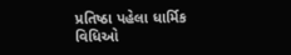પ્રતિષ્ઠા પહેલા ધાર્મિક વિધિઓ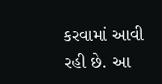કરવામાં આવી રહી છે. આ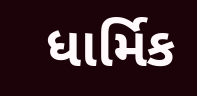ધાર્મિક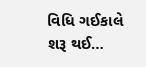વિધિ ગઈકાલે શરૂ થઈ…